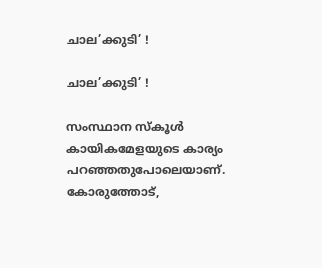ചാല’ക്കുടി’ !

ചാല’ക്കുടി’ !

സംസ്ഥാന സ്കൂള്‍ കായികമേളയുടെ കാര്യം പറഞ്ഞതുപോലെയാണ്. കോരുത്തോട്,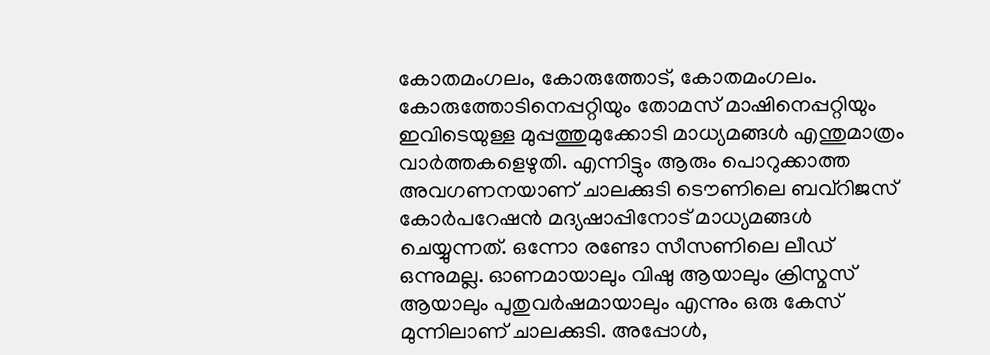കോതമംഗലം, കോരുത്തോട്, കോതമംഗലം. കോരുത്തോടിനെപ്പറ്റിയും തോമസ് മാഷിനെപ്പറ്റിയും ഇവിടെയുള്ള മുപ്പത്തുമുക്കോടി മാധ്യമങ്ങള്‍ എന്തുമാത്രം വാര്‍ത്തകളെഴുതി. എന്നിട്ടും ആരും പൊറുക്കാത്ത അവഗണനയാണ് ചാലക്കുടി ടൌണിലെ ബവ്റിജസ് കോര്‍പറേഷന്‍ മദ്യഷാപ്പിനോട് മാധ്യമങ്ങള്‍ ചെയ്യുന്നത്. ഒന്നോ രണ്ടോ സീസണിലെ ലീഡ് ഒന്നുമല്ല. ഓണമായാലും വിഷു ആയാലും ക്രിസ്മസ് ആയാലും പുതുവര്‍ഷമായാലും എന്നും ഒരു കേസ് മുന്നിലാണ് ചാലക്കുടി. അപ്പോള്‍,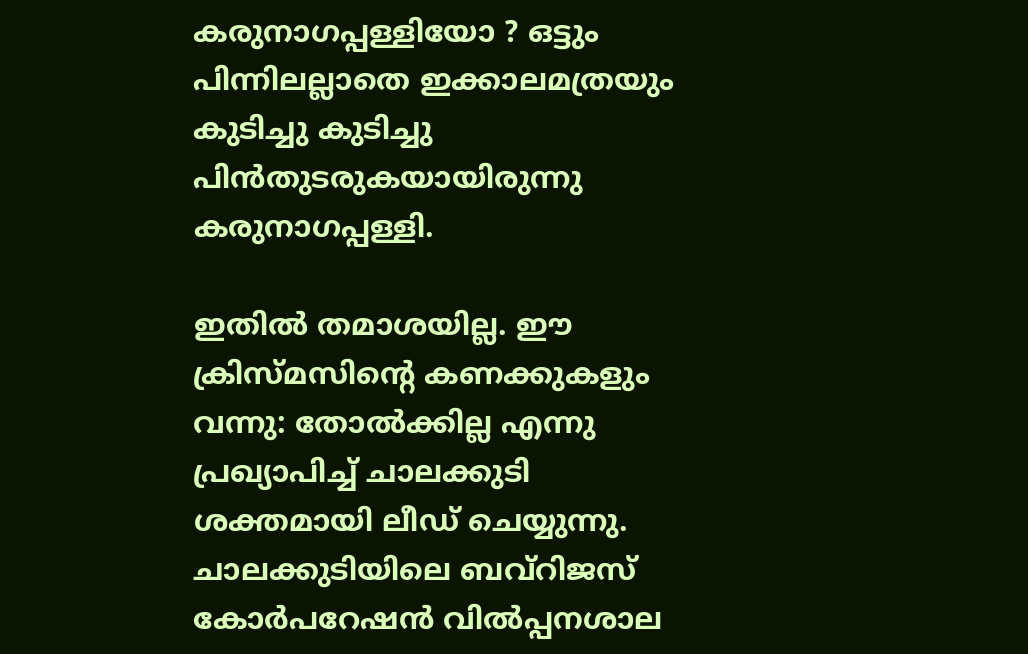കരുനാഗപ്പള്ളിയോ ? ഒട്ടും പിന്നിലല്ലാതെ ഇക്കാലമത്രയും കുടിച്ചു കുടിച്ചു പിന്‍തുടരുകയായിരുന്നു കരുനാഗപ്പള്ളി.

ഇതില്‍ തമാശയില്ല. ഈ ക്രിസ്മസിന്റെ കണക്കുകളും വന്നു: തോല്‍ക്കില്ല എന്നു പ്രഖ്യാപിച്ച് ചാലക്കുടി ശക്തമായി ലീഡ് ചെയ്യുന്നു. ചാലക്കുടിയിലെ ബവ്റിജസ് കോര്‍പറേഷന്‍ വില്‍പ്പനശാല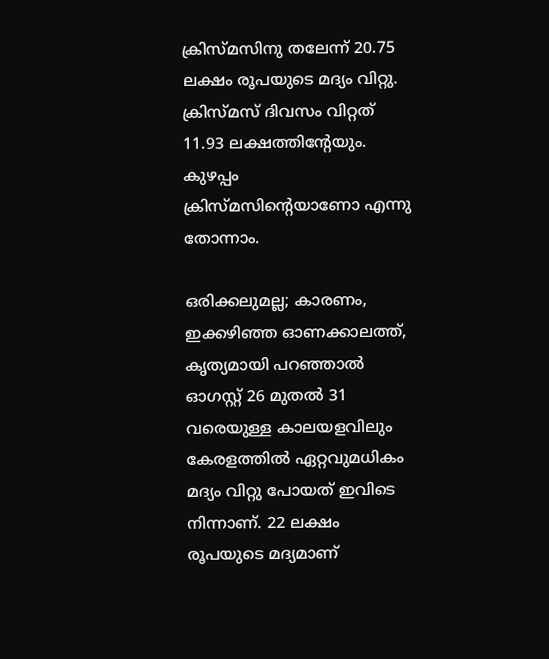ക്രിസ്മസിനു തലേന്ന് 20.75 ലക്ഷം രൂപയുടെ മദ്യം വിറ്റു. ക്രിസ്മസ് ദിവസം വിറ്റത് 11.93 ലക്ഷത്തിന്റേയും. കുഴപ്പം ക്രിസ്മസിന്റെയാണോ എന്നു തോന്നാം.

ഒരിക്കലുമല്ല; കാരണം, ഇക്കഴിഞ്ഞ ഓണക്കാലത്ത്, കൃത്യമായി പറഞ്ഞാല്‍ ഓഗസ്റ്റ് 26 മുതല്‍ 31 വരെയുള്ള കാലയളവിലും കേരളത്തില്‍ ഏറ്റവുമധികം മദ്യം വിറ്റു പോയത് ഇവിടെ നിന്നാണ്. 22 ലക്ഷം രൂപയുടെ മദ്യമാണ്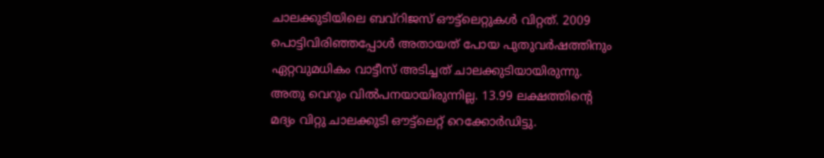ചാലക്കുടിയിലെ ബവ്റിജസ് ഔട്ട്ലെറ്റുകള്‍ വിറ്റത്. 2009 പൊട്ടിവിരിഞ്ഞപ്പോള്‍ അതായത് പോയ പുതുവര്‍ഷത്തിനും ഏറ്റവുമധികം വാട്ടീസ് അടിച്ചത് ചാലക്കുടിയായിരുന്നു. അതു വെറും വില്‍പനയായിരുന്നില്ല. 13.99 ലക്ഷത്തിന്റെ മദ്യം വിറ്റു ചാലക്കുടി ഔട്ട്ലെറ്റ് റെക്കോര്‍ഡിട്ടു.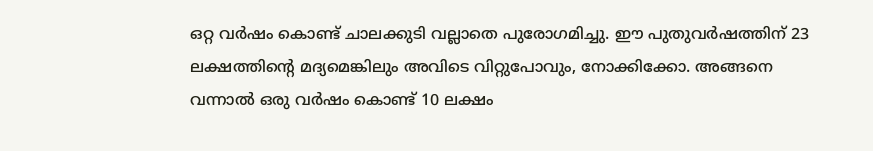ഒറ്റ വര്‍ഷം കൊണ്ട് ചാലക്കുടി വല്ലാതെ പുരോഗമിച്ചു. ഈ പുതുവര്‍ഷത്തിന് 23 ലക്ഷത്തിന്റെ മദ്യമെങ്കിലും അവിടെ വിറ്റുപോവും, നോക്കിക്കോ. അങ്ങനെ വന്നാല്‍ ഒരു വര്‍ഷം കൊണ്ട് 10 ലക്ഷം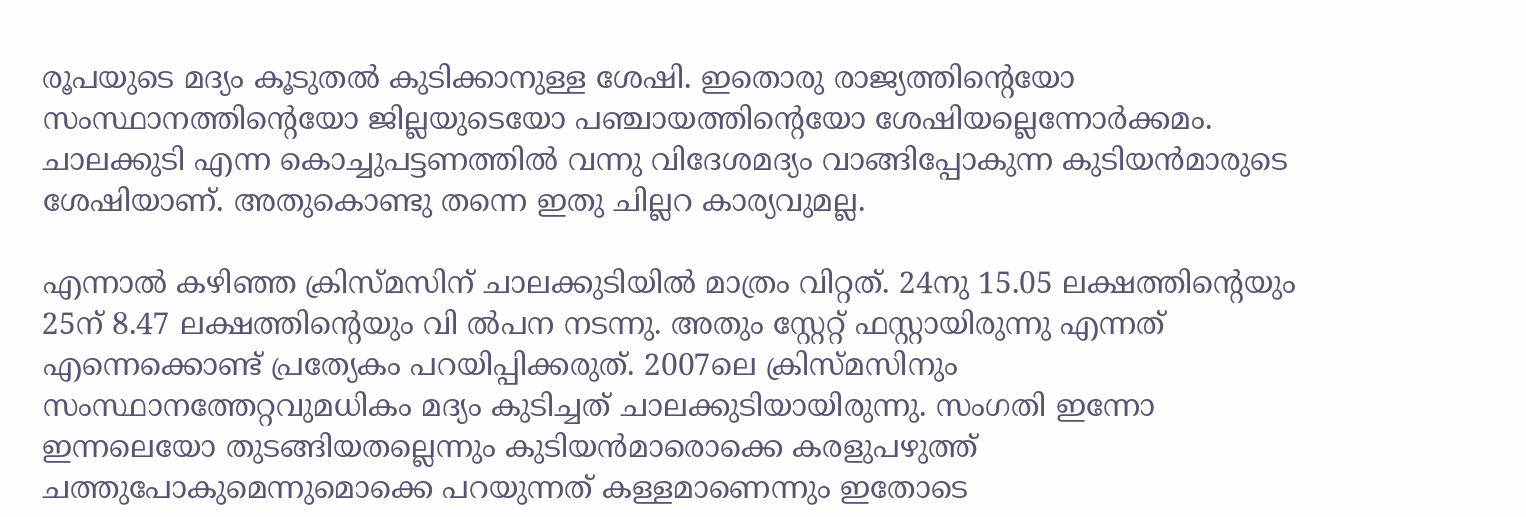രൂപയുടെ മദ്യം കൂടുതല്‍ കുടിക്കാനുള്ള ശേഷി. ഇതൊരു രാജ്യത്തിന്റെയോ സംസ്ഥാനത്തിന്റെയോ ജില്ലയുടെയോ പഞ്ചായത്തിന്റെയോ ശേഷിയല്ലെന്നോര്‍ക്കമം. ചാലക്കുടി എന്ന കൊച്ചുപട്ടണത്തില്‍ വന്നു വിദേശമദ്യം വാങ്ങിപ്പോകുന്ന കുടിയന്‍മാരുടെ ശേഷിയാണ്. അതുകൊണ്ടു തന്നെ ഇതു ചില്ലറ കാര്യവുമല്ല.

എന്നാല്‍ കഴിഞ്ഞ ക്രിസ്മസിന് ചാലക്കുടിയില്‍ മാത്രം വിറ്റത്. 24നു 15.05 ലക്ഷത്തിന്റെയും 25ന് 8.47 ലക്ഷത്തിന്റെയും വി ല്‍പന നടന്നു. അതും സ്റ്റേറ്റ് ഫസ്റ്റായിരുന്നു എന്നത് എന്നെക്കൊണ്ട് പ്രത്യേകം പറയിപ്പിക്കരുത്. 2007ലെ ക്രിസ്മസിനും സംസ്ഥാനത്തേറ്റവുമധികം മദ്യം കുടിച്ചത് ചാലക്കുടിയായിരുന്നു. സംഗതി ഇന്നോ ഇന്നലെയോ തുടങ്ങിയതല്ലെന്നും കുടിയന്‍മാരൊക്കെ കരളുപഴുത്ത് ചത്തുപോകുമെന്നുമൊക്കെ പറയുന്നത് കള്ളമാണെന്നും ഇതോടെ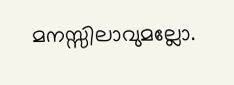മനസ്സിലാവുമല്ലോ.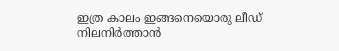ഇത്ര കാലം ഇങ്ങനെയൊരു ലീഡ് നിലനിര്‍ത്താന്‍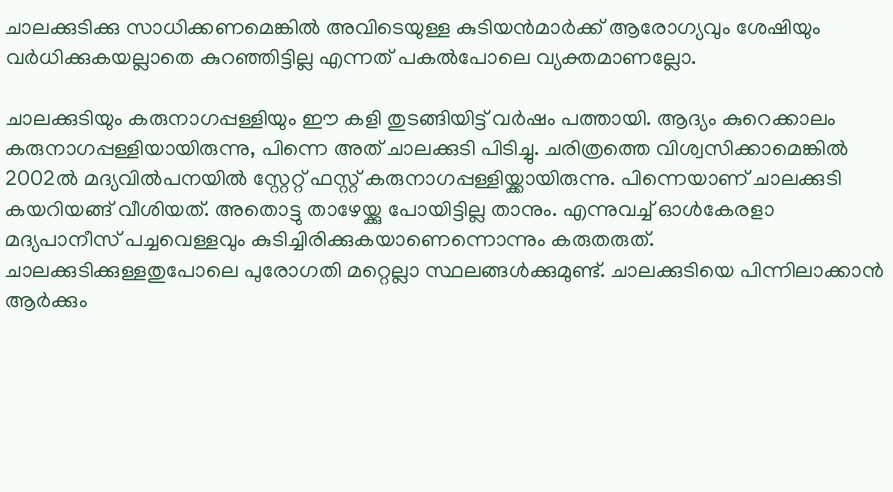ചാലക്കുടിക്കു സാധിക്കണമെങ്കില്‍ അവിടെയുള്ള കുടിയന്‍മാര്‍ക്ക് ആരോഗ്യവും ശേഷിയും വര്‍ധിക്കുകയല്ലാതെ കുറഞ്ഞിട്ടില്ല എന്നത് പകല്‍പോലെ വ്യക്തമാണല്ലോ.

ചാലക്കുടിയും കരുനാഗപ്പള്ളിയും ഈ കളി തുടങ്ങിയിട്ട് വര്‍ഷം പത്തായി. ആദ്യം കുറെക്കാലം കരുനാഗപ്പള്ളിയായിരുന്നു, പിന്നെ അത് ചാലക്കുടി പിടിച്ചു. ചരിത്രത്തെ വിശ്വസിക്കാമെങ്കില്‍ 2002ല്‍ മദ്യവില്‍പനയില്‍ സ്റ്റേറ്റ് ഫസ്റ്റ് കരുനാഗപ്പള്ളിയ്ക്കായിരുന്നു. പിന്നെയാണ് ചാലക്കുടി കയറിയങ്ങ് വീശിയത്. അതൊട്ടു താഴേയ്ക്കു പോയിട്ടില്ല താനും. എന്നുവച്ച് ഓള്‍കേരളാ മദ്യപാനീസ് പച്ചവെള്ളവും കുടിച്ചിരിക്കുകയാണെന്നൊന്നും കരുതരുത്. ചാലക്കുടിക്കുള്ളതുപോലെ പുരോഗതി മറ്റെല്ലാ സ്ഥലങ്ങള്‍ക്കുമുണ്ട്. ചാലക്കുടിയെ പിന്നിലാക്കാന്‍ ആര്‍ക്കും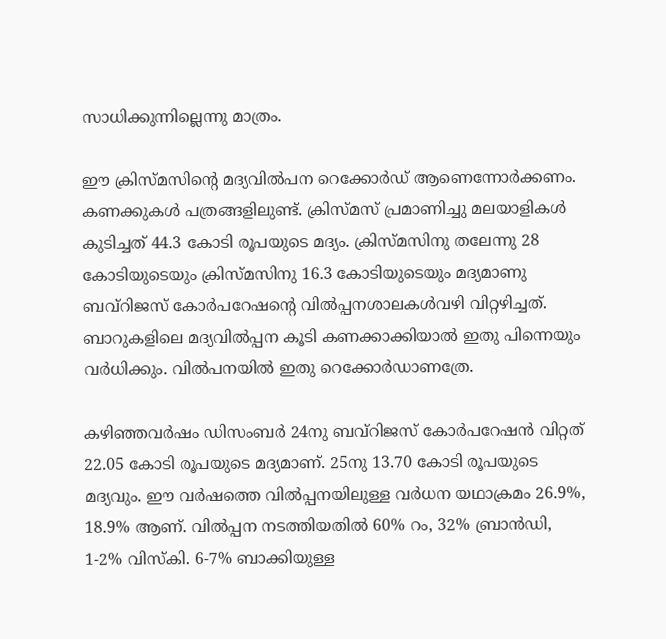സാധിക്കുന്നില്ലെന്നു മാത്രം.

ഈ ക്രിസ്മസിന്റെ മദ്യവില്‍പന റെക്കോര്‍ഡ് ആണെന്നോര്‍ക്കണം. കണക്കുകള്‍ പത്രങ്ങളിലുണ്ട്. ക്രിസ്മസ് പ്രമാണിച്ചു മലയാളികള്‍ കുടിച്ചത് 44.3 കോടി രൂപയുടെ മദ്യം. ക്രിസ്മസിനു തലേന്നു 28 കോടിയുടെയും ക്രിസ്മസിനു 16.3 കോടിയുടെയും മദ്യമാണു ബവ്റിജസ് കോര്‍പറേഷന്റെ വില്‍പ്പനശാലകള്‍വഴി വിറ്റഴിച്ചത്. ബാറുകളിലെ മദ്യവില്‍പ്പന കൂടി കണക്കാക്കിയാല്‍ ഇതു പിന്നെയും വര്‍ധിക്കും. വില്‍പനയില്‍ ഇതു റെക്കോര്‍ഡാണത്രേ.

കഴിഞ്ഞവര്‍ഷം ഡിസംബര്‍ 24നു ബവ്റിജസ് കോര്‍പറേഷന്‍ വിറ്റത് 22.05 കോടി രൂപയുടെ മദ്യമാണ്. 25നു 13.70 കോടി രൂപയുടെ മദ്യവും. ഈ വര്‍ഷത്തെ വില്‍പ്പനയിലുള്ള വര്‍ധന യഥാക്രമം 26.9%, 18.9% ആണ്. വില്‍പ്പന നടത്തിയതില്‍ 60% റം, 32% ബ്രാന്‍ഡി, 1-2% വിസ്കി. 6-7% ബാക്കിയുള്ള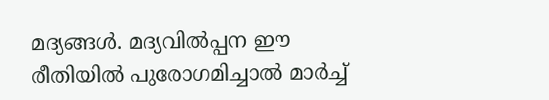മദ്യങ്ങള്‍. മദ്യവില്‍പ്പന ഈ രീതിയില്‍ പുരോഗമിച്ചാല്‍ മാര്‍ച്ച്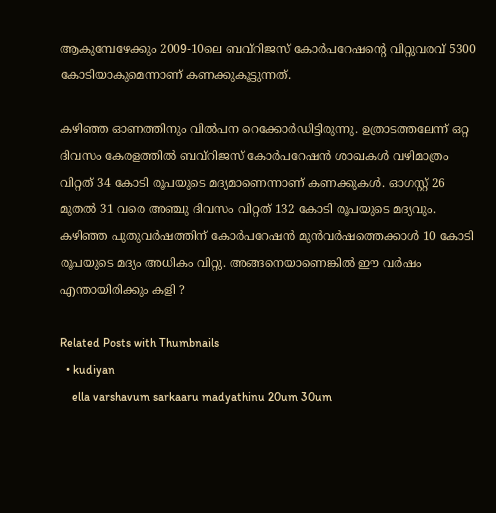ആകുമ്പേഴേക്കും 2009-10ലെ ബവ്റിജസ് കോര്‍പറേഷന്റെ വിറ്റുവരവ് 5300 കോടിയാകുമെന്നാണ് കണക്കുകൂട്ടുന്നത്.

കഴിഞ്ഞ ഓണത്തിനും വില്‍പന റെക്കോര്‍ഡിട്ടിരുന്നു. ഉത്രാടത്തലേന്ന് ഒറ്റ ദിവസം കേരളത്തില്‍ ബവ്റിജസ് കോര്‍പറേഷന്‍ ശാഖകള്‍ വഴിമാത്രം വിറ്റത് 34 കോടി രൂപയുടെ മദ്യമാണെന്നാണ് കണക്കുകള്‍. ഓഗസ്റ്റ് 26 മുതല്‍ 31 വരെ അഞ്ചു ദിവസം വിറ്റത് 132 കോടി രൂപയുടെ മദ്യവും. കഴിഞ്ഞ പുതുവര്‍ഷത്തിന് കോര്‍പറേഷന്‍ മുന്‍വര്‍ഷത്തെക്കാള്‍ 10 കോടി രൂപയുടെ മദ്യം അധികം വിറ്റു. അങ്ങനെയാണെങ്കില്‍ ഈ വര്‍ഷം എന്തായിരിക്കും കളി ?

Related Posts with Thumbnails
  • kudiyan
    ella varshavum sarkaaru madyathinu 20um 30um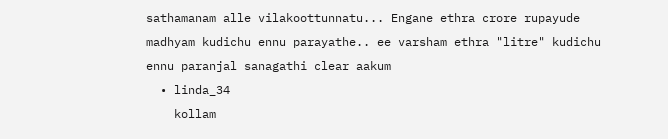sathamanam alle vilakoottunnatu... Engane ethra crore rupayude madhyam kudichu ennu parayathe.. ee varsham ethra "litre" kudichu ennu paranjal sanagathi clear aakum
  • linda_34
    kollam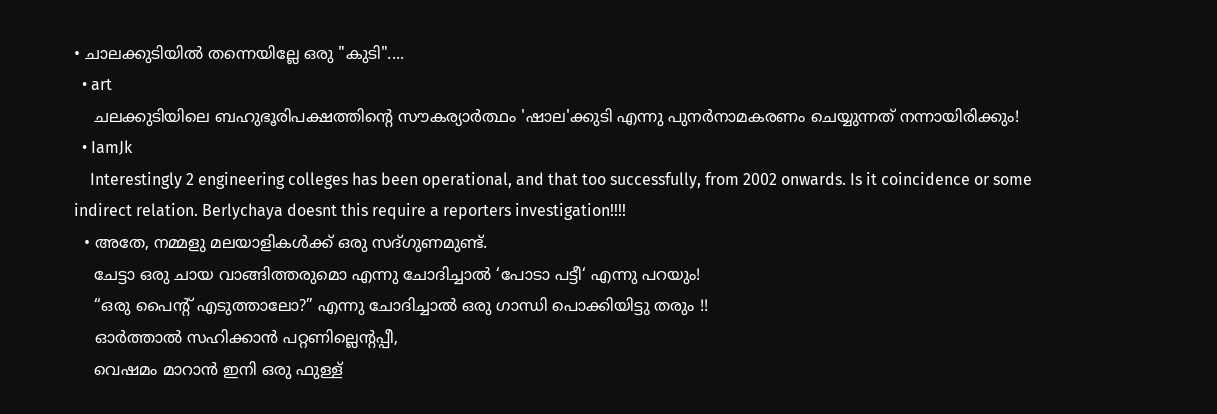• ചാലക്കുടിയില്‍ തന്നെയില്ലേ ഒരു "കുടി"....
  • art
    ചലക്കുടിയിലെ ബഹുഭൂരിപക്ഷത്തിന്റെ സൗകര്യാര്‍ത്ഥം 'ഷാല'ക്കുടി എന്നു പുനര്‍നാമകരണം ചെയ്യുന്നത് നന്നായിരിക്കും!
  • IamJk
    Interestingly 2 engineering colleges has been operational, and that too successfully, from 2002 onwards. Is it coincidence or some indirect relation. Berlychaya doesnt this require a reporters investigation!!!!
  • അതേ, നമ്മളു മലയാളികൾക്ക് ഒരു സദ്ഗുണമുണ്ട്.
    ചേട്ടാ ഒരു ചായ വാങ്ങിത്തരുമൊ എന്നു ചോദിച്ചാൽ ‘പോടാ പട്ടീ‘ എന്നു പറയും!
    “ഒരു പൈന്റ് എടുത്താലോ?” എന്നു ചോദിച്ചാൽ ഒരു ഗാന്ധി പൊക്കിയിട്ടു തരും !!
    ഓർത്താൽ സഹിക്കാൻ പറ്റണില്ലെന്റപ്പീ,
    വെഷമം മാറാൻ ഇനി ഒരു ഫുള്ള്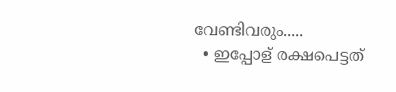വേണ്ടിവരും.....
  • ഇപ്പോള്‌ രക്ഷപെട്ടത്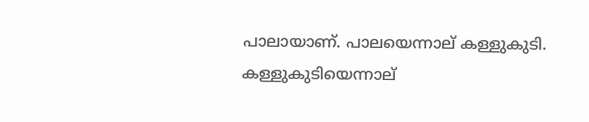പാലായാണ്. പാലയെന്നാല് കള്ളുകുടി. കള്ളുകുടിയെന്നാല്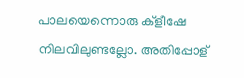പാലയെന്നൊരു ക്ളീഷേ നിലവിലുണ്ടല്ലോ. അതിപ്പോള്‌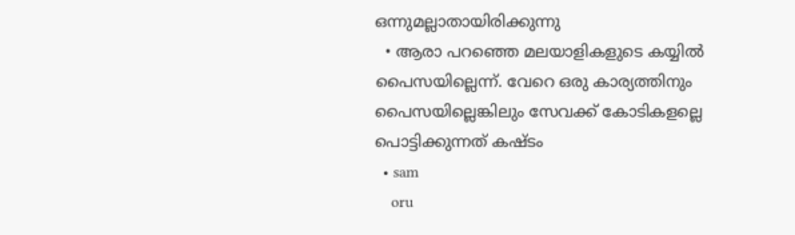ഒന്നുമല്ലാതായിരിക്കുന്നു
  • ആരാ പറഞ്ഞെ മലയാളികളുടെ കയ്യിൽ പൈസയില്ലെന്ന്. വേറെ ഒരു കാര്യത്തിനും പൈസയില്ലെങ്കിലും സേവക്ക് കോടികളല്ലെ പൊട്ടിക്കുന്നത് കഷ്ടം
  • sam
    oru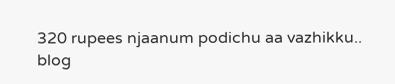320 rupees njaanum podichu aa vazhikku..
blog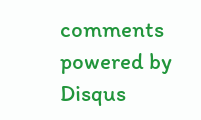comments powered by Disqus